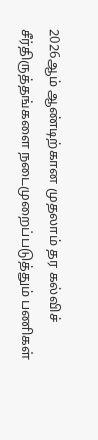2026ஆம் ஆண்டிற்கான முதலாம் தர கல்விச் சீர்திருத்தங்களை நடைமுறைப்படுத்தும் பணிகள்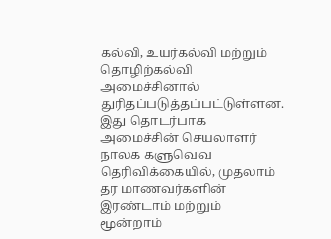கல்வி, உயர்கல்வி மற்றும் தொழிற்கல்வி அமைச்சினால் துரிதப்படுத்தப்பட்டுள்ளன.
இது தொடர்பாக அமைச்சின் செயலாளர் நாலக களுவெவ தெரிவிக்கையில், முதலாம் தர மாணவர்களின் இரண்டாம் மற்றும் மூன்றாம்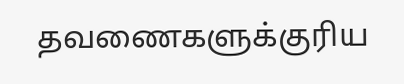தவணைகளுக்குரிய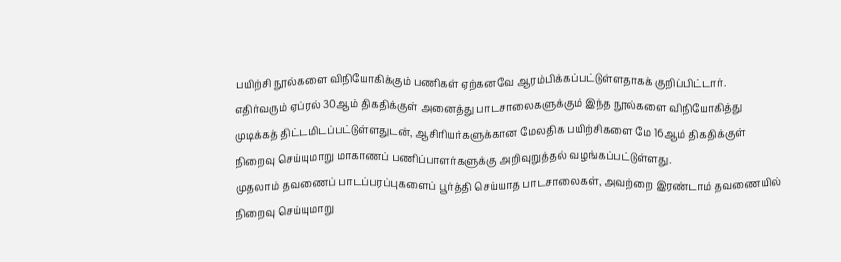பயிற்சி நூல்களை விநியோகிக்கும் பணிகள் ஏற்கனவே ஆரம்பிக்கப்பட்டுள்ளதாகக் குறிப்பிட்டார்.
எதிர்வரும் ஏப்ரல் 30ஆம் திகதிக்குள் அனைத்து பாடசாலைகளுக்கும் இந்த நூல்களை விநியோகித்து முடிக்கத் திட்டமிடப்பட்டுள்ளதுடன், ஆசிரியர்களுக்கான மேலதிக பயிற்சிகளை மே 16ஆம் திகதிக்குள் நிறைவு செய்யுமாறு மாகாணப் பணிப்பாளர்களுக்கு அறிவுறுத்தல் வழங்கப்பட்டுள்ளது.
முதலாம் தவணைப் பாடப்பரப்புகளைப் பூர்த்தி செய்யாத பாடசாலைகள், அவற்றை இரண்டாம் தவணையில் நிறைவு செய்யுமாறு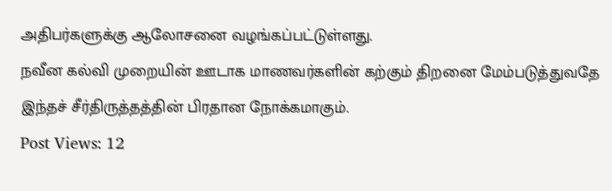அதிபர்களுக்கு ஆலோசனை வழங்கப்பட்டுள்ளது.
நவீன கல்வி முறையின் ஊடாக மாணவர்களின் கற்கும் திறனை மேம்படுத்துவதே இந்தச் சீர்திருத்தத்தின் பிரதான நோக்கமாகும்.
Post Views: 12